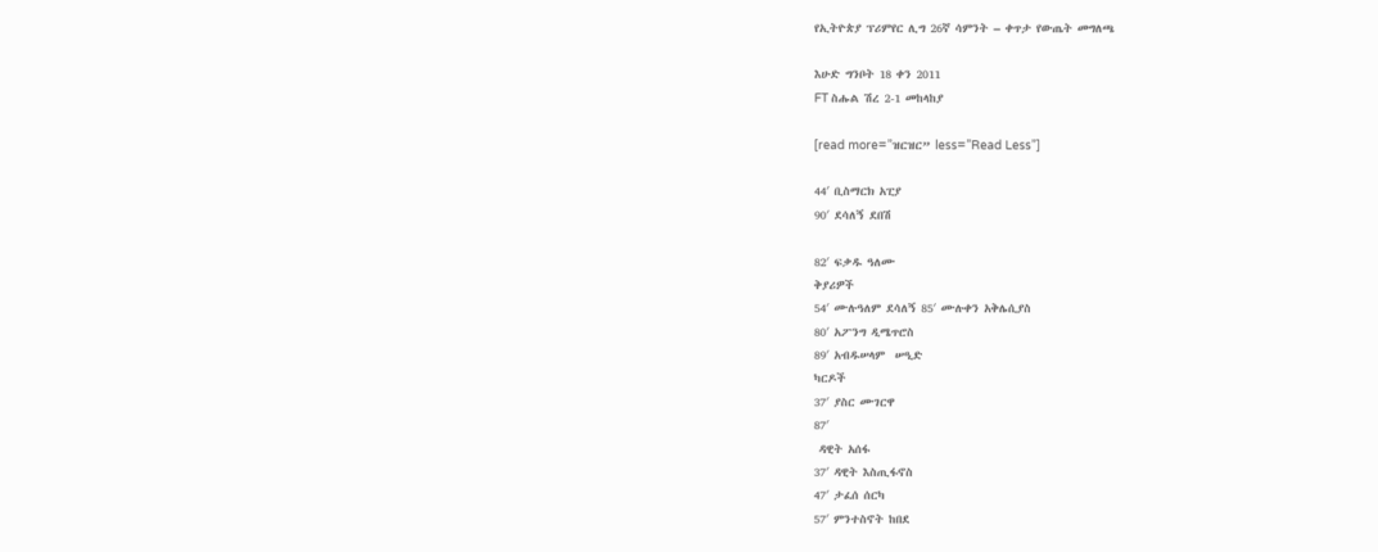የኢትዮጵያ ፕሪምየር ሊግ 26ኛ ሳምንት – ቀጥታ የውጤት መግለጫ

እሁድ ግንቦት 18 ቀን 2011
FT ስሑል ሽረ 2-1 መከላከያ

[read more=”ዝርዝር” less=”Read Less”]

44′ ቢስማርክ አፒያ
90′ ደሳለኝ ደበሽ

82′ ፍቃዱ ዓለሙ
ቅያሪዎች
54′ ሙሉዓለም ደሳለኝ 85′ ሙሉቀን አቅሌሲያስ
80′ አፖንግ ዲሜጥሮስ
89′ አብዱሠላም  ሠዒድ
ካርዶች
37′ ያስር ሙገርዋ
87′
 ዳዊት አሰፋ
37′ ዳዊት እስጢፋኖስ
47′ ታፈሰ ሰርካ
57′ ምንተስኖት ከበደ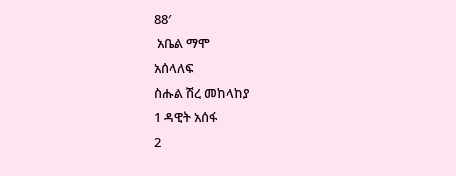88′
 አቤል ማሞ
አሰላለፍ
ስሑል ሽረ መከላከያ
1 ዳዊት አሰፋ
2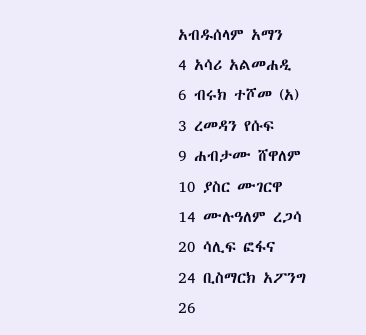አብዱሰላም አማን
4 አሳሪ አልመሐዲ
6 ብሩክ ተሾመ (አ)
3 ረመዳን የሱፍ
9 ሐብታሙ ሸዋለም
10 ያስር ሙገርዋ
14 ሙሉዓለም ረጋሳ
20 ሳሊፍ ፎፋና
24 ቢስማርክ አፖንግ
26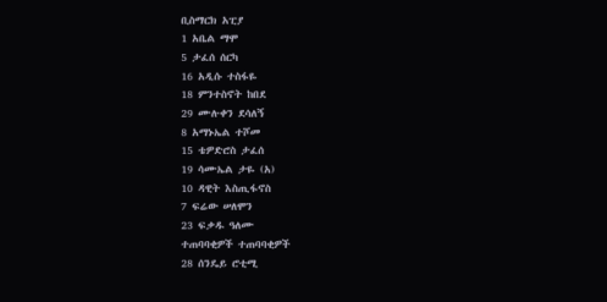ቢስማርክ አፒያ
1 አቤል ማሞ
5 ታፈሰ ሰርካ
16 አዲሱ ተስፋዬ
18 ምንተስኖት ከበደ
29 ሙሉቀን ደሳለኝ
8 አማኑኤል ተሾመ
15 ቴዎድሮስ ታፈሰ
19 ሳሙኤል ታዬ (አ)
10 ዳዊት እስጢፋኖስ
7 ፍሬው ሠለሞን
23 ፍቃዱ ዓለሙ
ተጠባባቂዎች ተጠባባቂዎች
28 ሰንዴይ ሮቲሚ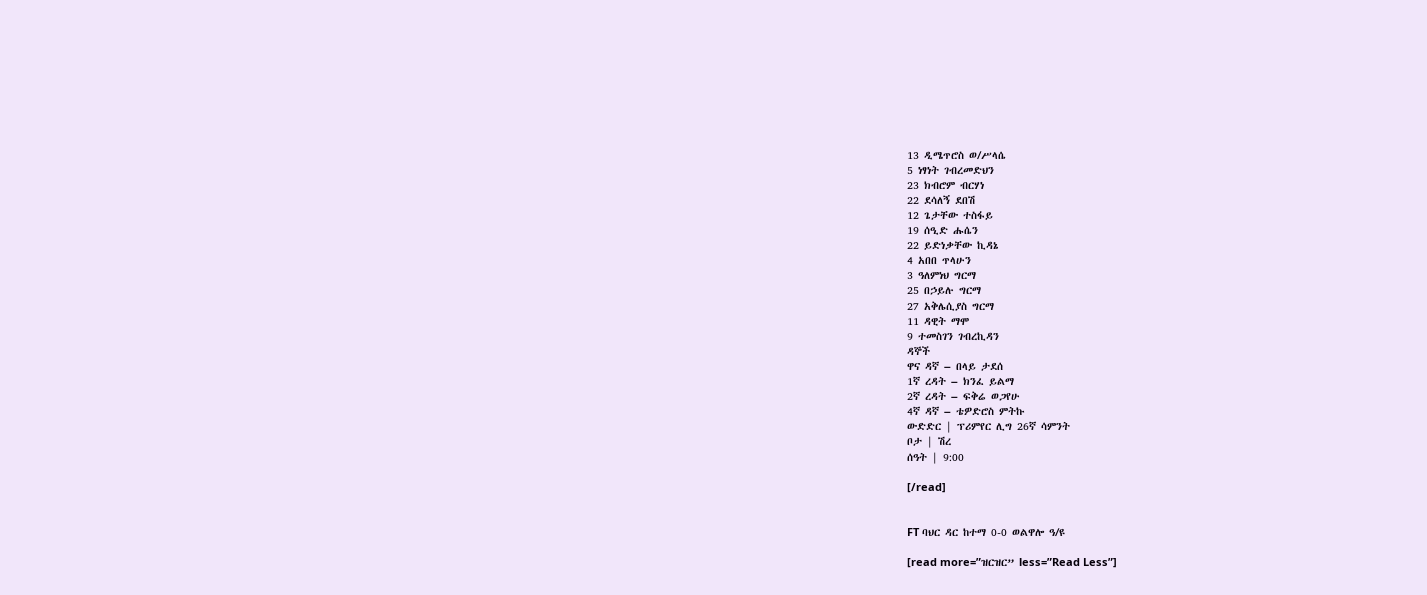13 ዲሜጥሮስ ወ/ሥላሴ
5 ነፃነት ገብረመድህን
23 ክብሮም ብርሃነ
22 ደሳለኝ ደበሽ
12 ጌታቸው ተስፋይ
19 ሰዒድ ሑሴን
22 ይድነቃቸው ኪዳኔ
4 አበበ ጥላሁን
3 ዓለምነህ ግርማ
25 በኃይሉ ግርማ
27 አቅሌሲያስ ግርማ
11 ዳዊት ማሞ
9 ተመስገን ገብረኪዳን
ዳኞች
ዋና ዳኛ – በላይ ታደሰ
1ኛ ረዳት – ክንፈ ይልማ
2ኛ ረዳት – ፍቅሬ ወጋየሁ
4ኛ ዳኛ – ቴዎድሮስ ምትኩ
ውድድር | ፕሪምየር ሊግ 26ኛ ሳምንት
ቦታ | ሽረ
ሰዓት | 9:00

[/read]


FT ባህር ዳር ከተማ 0-0 ወልዋሎ ዓ/ዩ

[read more=”ዝርዝር” less=”Read Less”]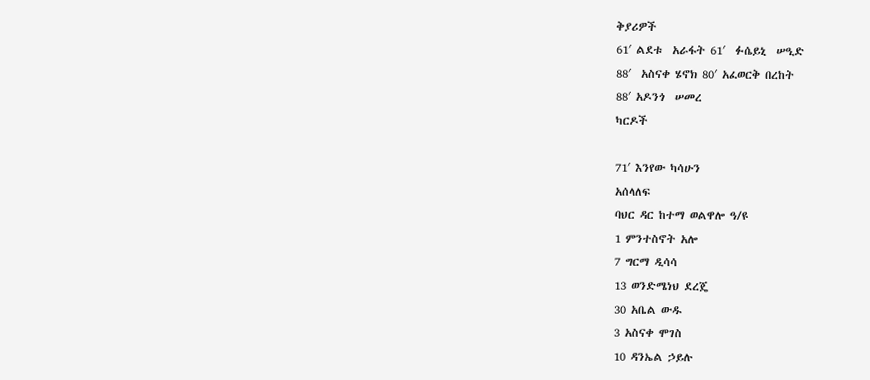ቅያሪዎች
61′ ልደቱ  አራፋት 61′  ፉሴይኒ  ሠዒድ
88′  አስናቀ ሄኖክ 80′ አፈወርቅ በረከት
88′ አዶንጎ  ሠመረ
ካርዶች

71′ እንየው ካሳሁን
አሰላለፍ
ባህር ዳር ከተማ ወልዋሎ ዓ/ዩ
1 ምንተስኖት አሎ
7 ግርማ ዲሳሳ
13 ወንድሜነህ ደረጄ
30 አቤል ውዱ
3 አስናቀ ሞገስ
10 ዳንኤል ኃይሉ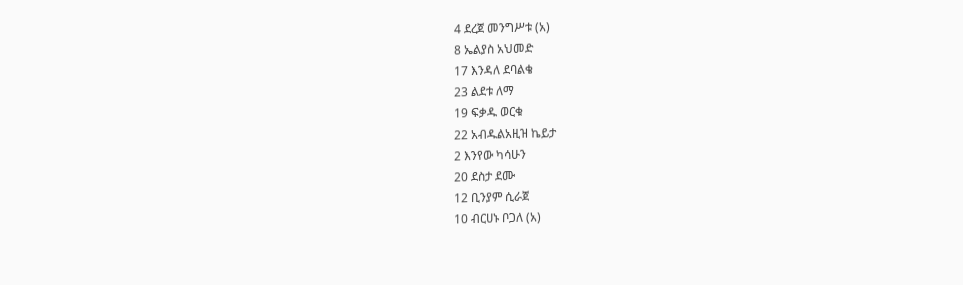4 ደረጀ መንግሥቱ (አ)
8 ኤልያስ አህመድ
17 እንዳለ ደባልቄ
23 ልደቱ ለማ
19 ፍቃዱ ወርቁ
22 አብዱልአዚዝ ኬይታ
2 እንየው ካሳሁን
20 ደስታ ደሙ
12 ቢንያም ሲራጀ
10 ብርሀኑ ቦጋለ (አ)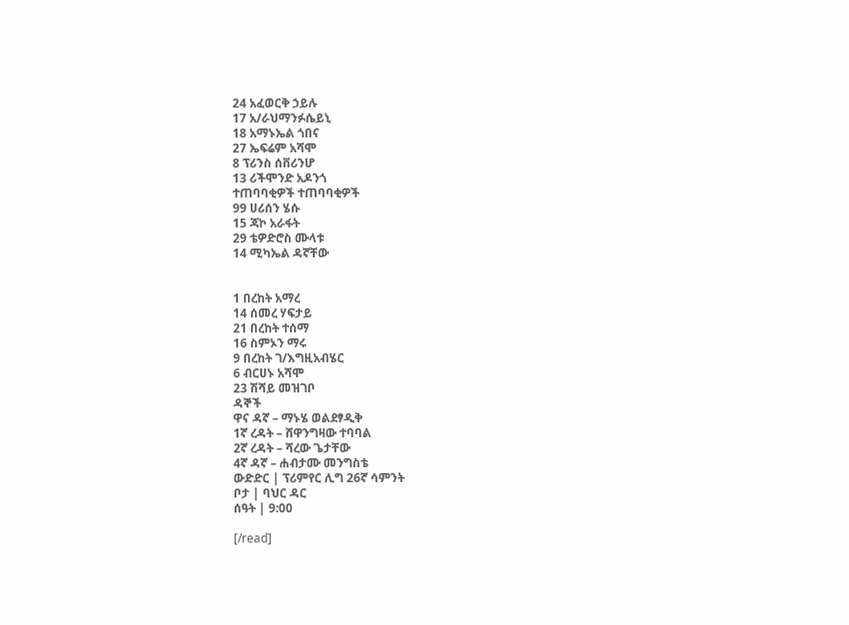24 አፈወርቅ ኃይሉ
17 አ/ራህማንፉሴይኒ
18 አማኑኤል ጎበና
27 ኤፍሬም አሻሞ
8 ፕሪንስ ሰቨሪንሆ
13 ሪችሞንድ አዶንጎ
ተጠባባቂዎች ተጠባባቂዎች
99 ሀሪሰን ሄሱ
15 ጃኮ አራፋት
29 ቴዎድሮስ ሙላቱ
14 ሚካኤል ዳኛቸው


1 በረከት አማረ
14 ሰመረ ሃፍታይ
21 በረከት ተሰማ
16 ስምኦን ማሩ
9 በረከት ገ/እግዚአብሄር
6 ብርሀኑ አሻሞ
23 ሽሻይ መዝገቦ
ዳኞች
ዋና ዳኛ – ማኑሄ ወልደፃዲቅ
1ኛ ረዳት – ሸዋንግዛው ተባባል
2ኛ ረዳት – ሻረው ጌታቸው
4ኛ ዳኛ – ሐብታሙ መንግስቴ
ውድድር | ፕሪምየር ሊግ 26ኛ ሳምንት
ቦታ | ባህር ዳር
ሰዓት | 9:00

[/read]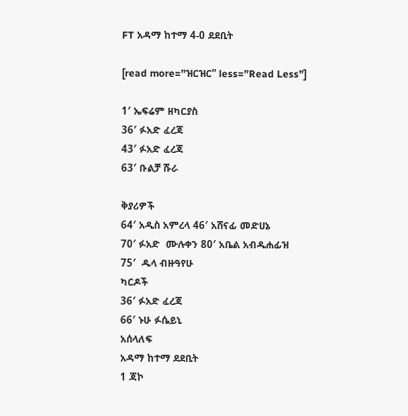FT አዳማ ከተማ 4-0 ደደቢት

[read more=”ዝርዝር” less=”Read Less”]

1′ ኤፍሬም ዘካርያስ
36′ ፉአድ ፈረጃ
43′ ፉአድ ፈረጃ
63′ ቡልቻ ሹራ

ቅያሪዎች
64′ አዲስ አምረላ 46′ አሸናፊ መድሀኔ
70′ ፉአድ  ሙሉቀን 80′ አቤል አብዱሐፊዝ
75′  ዱላ ብዙዓየሁ
ካርዶች
36′ ፉአድ ፈረጃ
66′ ኑሁ ፉሴይኒ
አሰላለፍ
አዳማ ከተማ ደደቢት
1 ጃኮ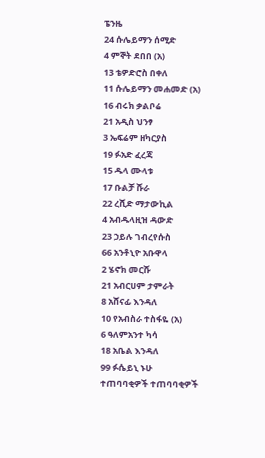ፔንዜ
24 ሱሌይማን ሰሚድ
4 ምኞት ደበበ (አ)
13 ቴዎድሮስ በቀለ
11 ሱሌይማን መሐመድ (አ)
16 ብሩክ ቃልቦሬ
21 አዲስ ህንፃ
3 ኤፍሬም ዘካርያስ
19 ፉአድ ፈረጃ
15 ዱላ ሙላቱ
17 ቡልቻ ሹራ
22 ረሺድ ማታውኪል
4 አብዱላዚዝ ዳውድ
23 ኃይሉ ገብረየሱስ
66 አንቶኒዮ አቡዋላ
2 ሄኖክ መርሹ
21 አብርሀም ታምራት
8 አሸናፊ እንዳለ
10 የአብስራ ተስፋዬ (አ)
6 ዓለምአንተ ካሳ
18 አቤል እንዳለ
99 ፉሴይኒ ኑሁ
ተጠባባቂዎች ተጠባባቂዎች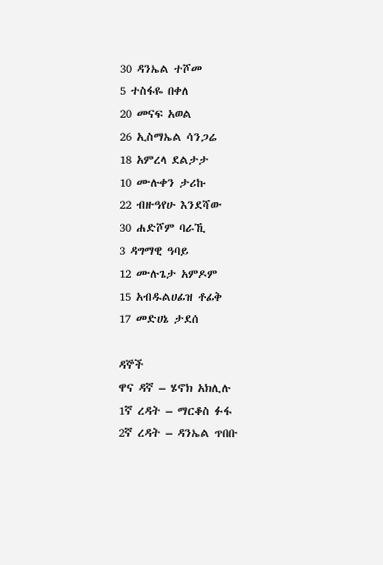30 ዳንኤል ተሾመ
5 ተስፋዬ በቀለ
20 መናፍ አወል
26 ኢስማኤል ሳንጋሬ
18 አምረላ ደልታታ
10 ሙሉቀን ታሪኩ
22 ብዙዓየሁ እንደሻው
30 ሐድሾም ባራኺ
3 ዳግማዊ ዓባይ
12 ሙሉጌታ አምዶም
15 አብዱልሀፊዝ ቶፊቅ
17 መድሀኔ ታደሰ

ዳኞች
ዋና ዳኛ – ሄኖክ አክሊሉ
1ኛ ረዳት – ማርቆስ ፉፋ
2ኛ ረዳት – ዳንኤል ጥበቡ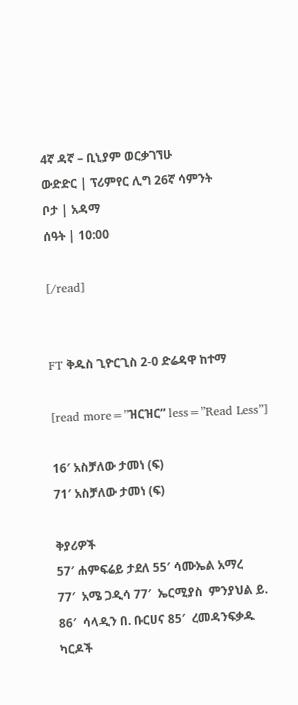4ኛ ዳኛ – ቢኒያም ወርቃገኘሁ
ውድድር | ፕሪምየር ሊግ 26ኛ ሳምንት
ቦታ | አዳማ
ሰዓት | 10:00

[/read]


FT ቅዱስ ጊዮርጊስ 2-0 ድሬዳዋ ከተማ

[read more=”ዝርዝር” less=”Read Less”]

16′ አስቻለው ታመነ (ፍ)
71′ አስቻለው ታመነ (ፍ)

ቅያሪዎች
57′ ሐምፍሬይ ታደለ 55′ ሳሙኤል አማረ
77′  አሜ ጋዲሳ 77′  ኤርሚያስ  ምንያህል ይ.
86′  ሳላዲን በ. ቡርሀና 85′  ረመዳንፍቃዱ
ካርዶች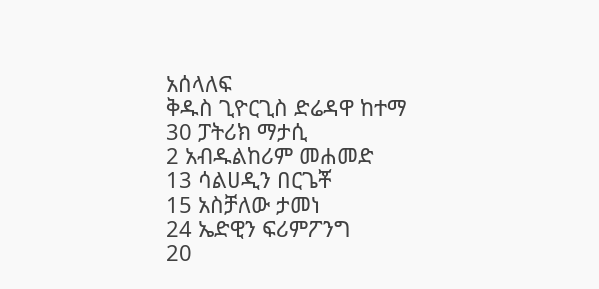አሰላለፍ
ቅዱስ ጊዮርጊስ ድሬዳዋ ከተማ
30 ፓትሪክ ማታሲ
2 አብዱልከሪም መሐመድ
13 ሳልሀዲን በርጌቾ
15 አስቻለው ታመነ
24 ኤድዊን ፍሪምፖንግ
20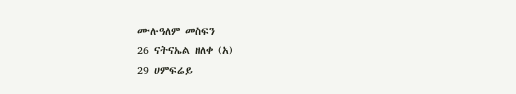ሙሉዓለም መስፍን
26 ናትናኤል ዘለቀ (አ)
29 ሀምፍሬይ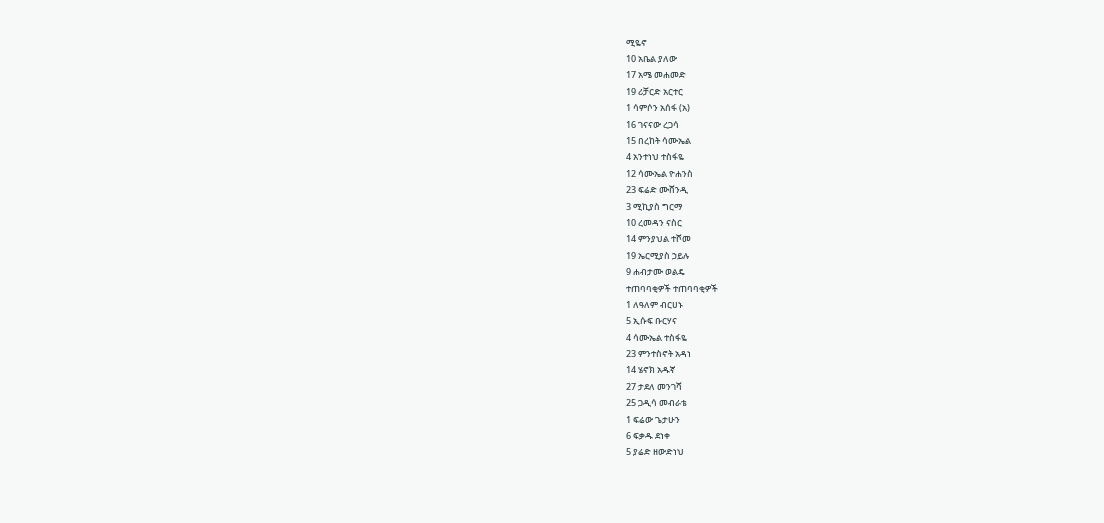ሚዬኖ
10 አቤል ያለው
17 አሜ መሐመድ
19 ሪቻርድ አርተር
1 ሳምሶን አሰፋ (አ)
16 ገናናው ረጋሳ
15 በረከት ሳሙኤል
4 አንተነህ ተስፋዬ
12 ሳሙኤል ዮሐንስ
23 ፍሬድ ሙሸንዲ
3 ሚኪያስ ግርማ
10 ረመዳን ናስር
14 ምንያህል ተሾመ
19 ኤርሚያስ ኃይሉ
9 ሐብታሙ ወልዴ
ተጠባባቂዎች ተጠባባቂዎች
1 ለዓለም ብርሀኑ
5 ኢሱፍ ቡርሃና
4 ሳሙኤል ተስፋዬ
23 ምንተስኖት አዳነ
14 ሄኖክ አዱኛ
27 ታደለ መንገሻ
25 ጋዲሳ መብራቴ
1 ፍሬው ጌታሁን
6 ፍቃዱ ደነቀ
5 ያሬድ ዘውድነህ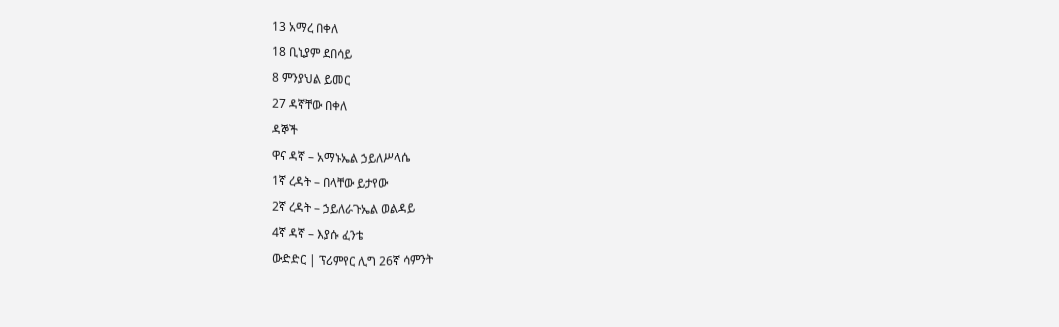13 አማረ በቀለ
18 ቢኒያም ደበሳይ
8 ምንያህል ይመር
27 ዳኛቸው በቀለ
ዳኞች
ዋና ዳኛ – አማኑኤል ኃይለሥላሴ
1ኛ ረዳት – በላቸው ይታየው
2ኛ ረዳት – ኃይለራጉኤል ወልዳይ
4ኛ ዳኛ – እያሱ ፈንቴ
ውድድር | ፕሪምየር ሊግ 26ኛ ሳምንት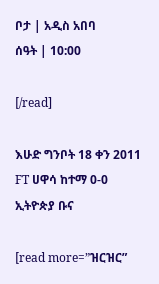ቦታ | አዲስ አበባ
ሰዓት | 10:00

[/read]

እሁድ ግንቦት 18 ቀን 2011
FT ሀዋሳ ከተማ 0-0 ኢትዮጵያ ቡና

[read more=”ዝርዝር”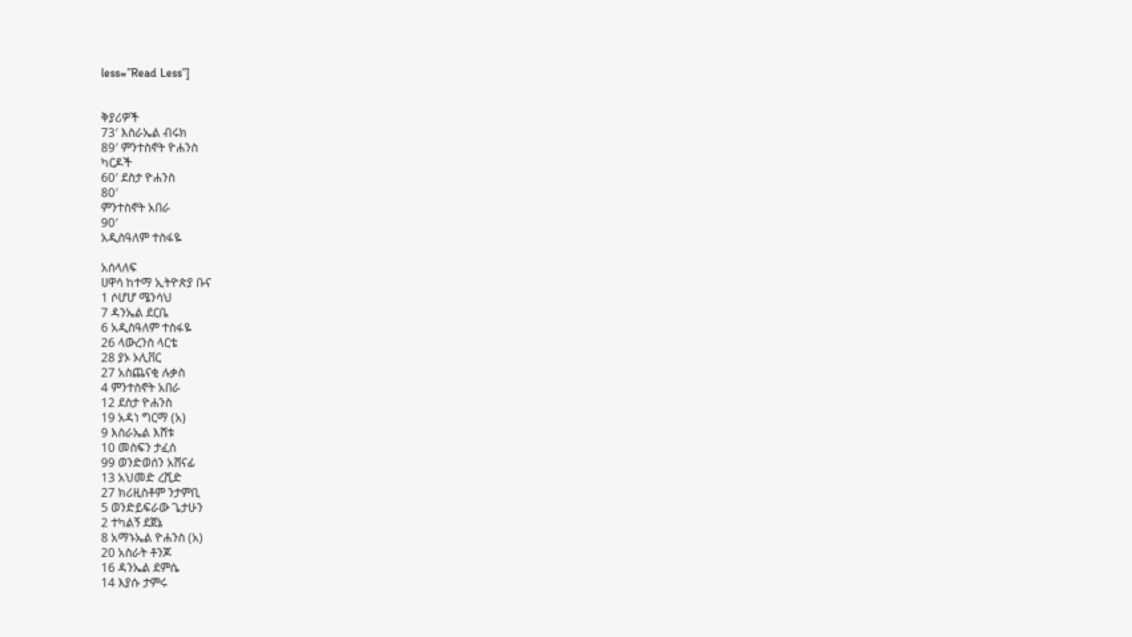less=”Read Less”]


ቅያሪዎች
73′ እስራኤል ብሩክ
89′ ምንተስኖት ዮሐንስ
ካርዶች
60′ ደስታ ዮሐንስ
80′
ምንተስኖት አበራ
90′
አዲስዓለም ተስፋዬ

አሰላለፍ
ሀዋሳ ከተማ ኢትዮጵያ ቡና
1 ሶሆሆ ሜንሳህ
7 ዳንኤል ደርቤ
6 አዲስዓለም ተስፋዬ
26 ላውረንስ ላርቴ
28 ያኦ ኦሊቨር
27 አስጨናቂ ሉቃስ
4 ምንተስኖት አበራ
12 ደስታ ዮሐንስ
19 አዳነ ግርማ (አ)
9 እስራኤል እሸቱ
10 መስፍን ታፈሰ
99 ወንድወሰን አሸናፊ
13 አህመድ ረሺድ
27 ክሪዚስቶም ንታምቢ
5 ወንድይፍራው ጌታሁን
2 ተካልኝ ደጀኔ
8 አማኑኤል ዮሐንስ (አ)
20 አስራት ቶንጆ
16 ዳንኤል ደምሴ
14 እያሱ ታምሩ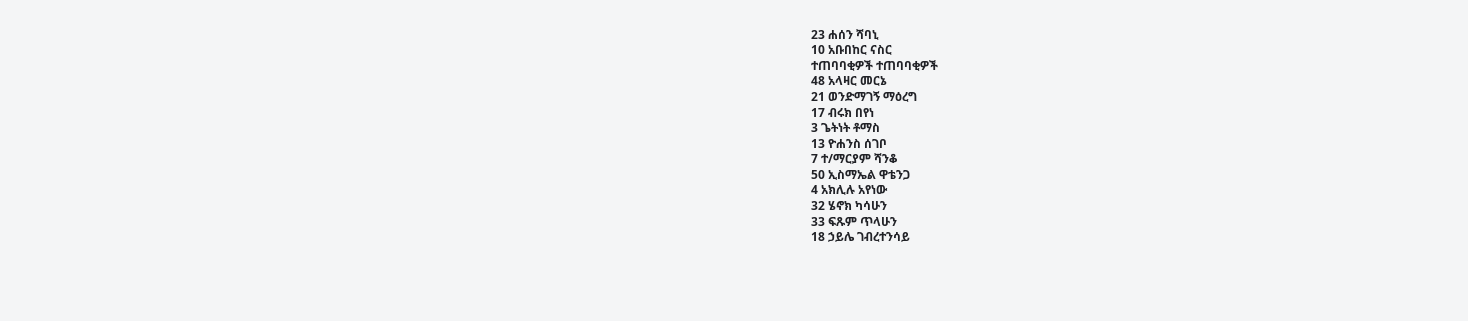23 ሐሰን ሻባኒ
10 አቡበከር ናስር
ተጠባባቂዎች ተጠባባቂዎች
48 አላዛር መርኔ
21 ወንድማገኝ ማዕረግ
17 ብሩክ በየነ
3 ጌትነት ቶማስ
13 ዮሐንስ ሰገቦ
7 ተ/ማርያም ሻንቆ
50 ኢስማኤል ዋቴንጋ
4 አክሊሉ አየነው
32 ሄኖክ ካሳሁን
33 ፍጹም ጥላሁን
18 ኃይሌ ገብረተንሳይ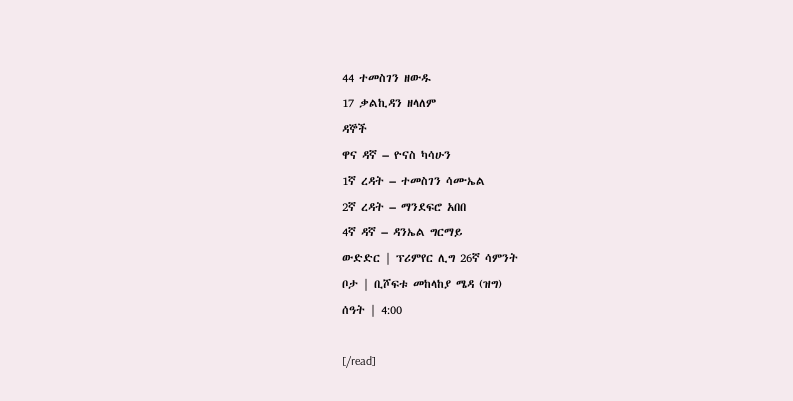44 ተመስገን ዘውዱ
17 ቃልኪዳን ዘላለም
ዳኞች
ዋና ዳኛ – ዮናስ ካሳሁን
1ኛ ረዳት – ተመስገን ሳሙኤል
2ኛ ረዳት – ማንደፍሮ አበበ
4ኛ ዳኛ – ዳንኤል ግርማይ
ውድድር | ፕሪምየር ሊግ 26ኛ ሳምንት
ቦታ | ቢሾፍቱ መከላከያ ሜዳ (ዝግ)
ሰዓት | 4:00

[/read]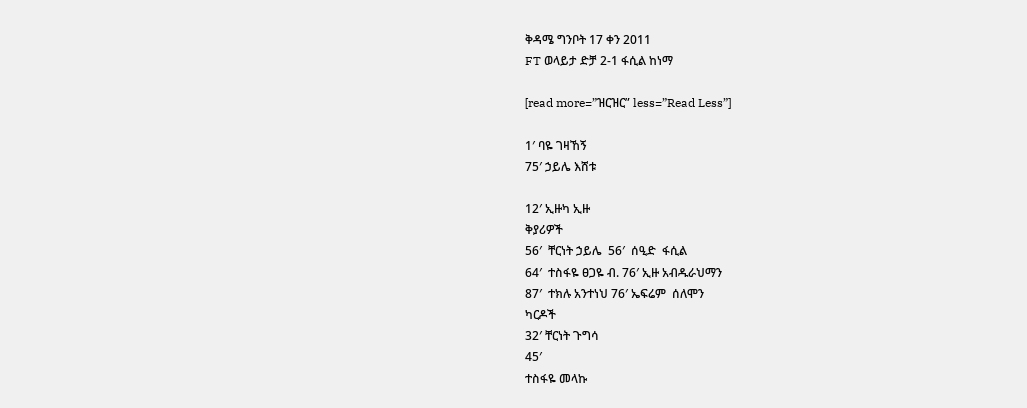ቅዳሜ ግንቦት 17 ቀን 2011
FT ወላይታ ድቻ 2-1 ፋሲል ከነማ

[read more=”ዝርዝር” less=”Read Less”]

1′ ባዬ ገዛኸኝ
75′ ኃይሌ እሸቱ

12′ ኢዙካ ኢዙ
ቅያሪዎች
56′  ቸርነት ኃይሌ  56′  ሰዒድ  ፋሲል
64′  ተስፋዬ ፀጋዬ ብ. 76′ ኢዙ አብዱራህማን
87′  ተክሉ አንተነህ 76′ ኤፍሬም  ሰለሞን
ካርዶች
32′ ቸርነት ጉግሳ
45′
ተስፋዬ መላኩ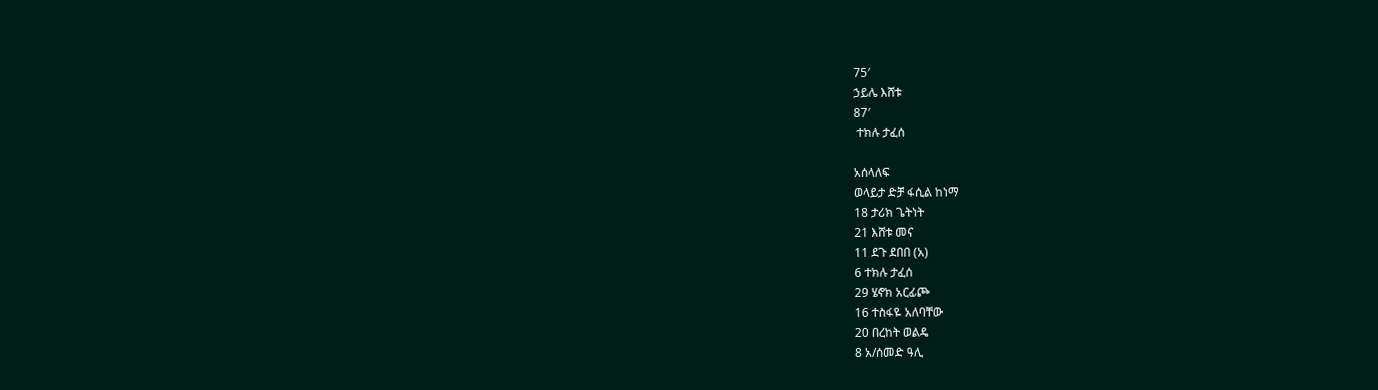75′
ኃይሌ እሸቱ
87′
 ተክሉ ታፈሰ

አሰላለፍ
ወላይታ ድቻ ፋሲል ከነማ
18 ታሪክ ጌትነት
21 እሸቱ መና
11 ደጉ ደበበ (አ)
6 ተክሉ ታፈሰ
29 ሄኖክ አርፊጮ
16 ተስፋዬ አለባቸው
20 በረከት ወልዴ
8 አ/ሰመድ ዓሊ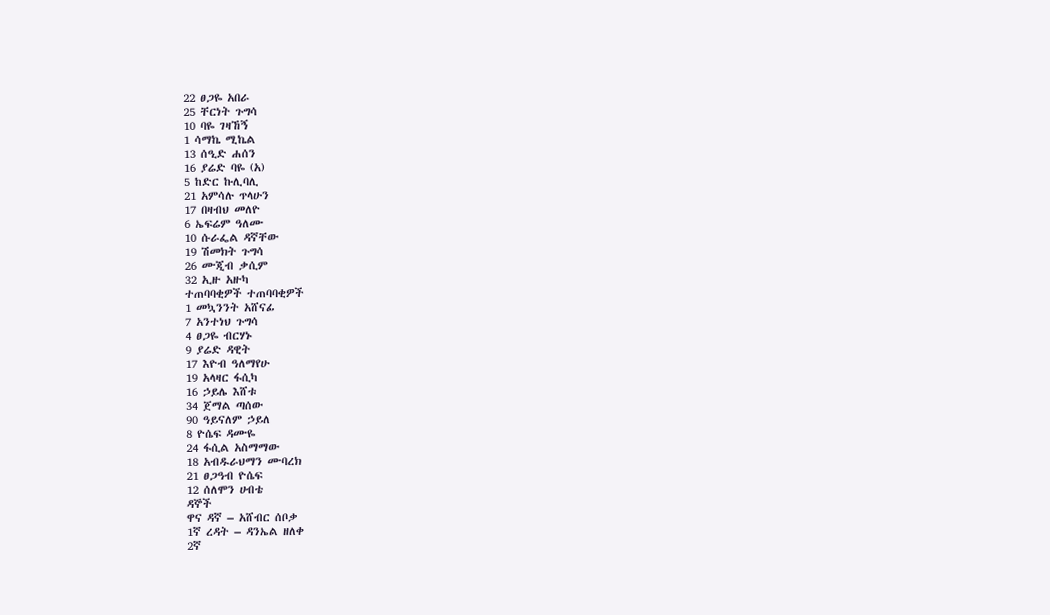22 ፀጋዬ አበራ
25 ቸርነት ጉግሳ
10 ባዬ ገዛኸኝ
1 ሳማኬ ሚኬል
13 ሰዒድ ሐሰን
16 ያሬድ ባዬ (አ)
5 ከድር ኩሊባሊ
21 አምሳሉ ጥላሁን
17 በዛብህ መለዮ
6 ኤፍሬም ዓለሙ
10 ሱራፌል ዳኛቸው
19 ሽመክት ጉግሳ
26 ሙጂብ ቃሲም
32 ኢዙ አዙካ
ተጠባባቂዎች ተጠባባቂዎች
1 መኳንንት አሸናፊ
7 አንተነህ ጉግሳ
4 ፀጋዬ ብርሃኑ
9 ያሬድ ዳዊት
17 እዮብ ዓለማየሁ
19 አላዛር ፋሲካ
16 ኃይሌ እሸቱ
34 ጀማል ጣሰው
90 ዓይናለም ኃይለ
8 ዮሴፍ ዳሙዬ
24 ፋሲል አስማማው
18 አብዱራህማን ሙባረክ
21 ፀጋዓብ ዮሴፍ
12 ሰለሞን ሀብቴ
ዳኞች
ዋና ዳኛ – አሸብር ሰቦቃ
1ኛ ረዳት – ዳንኤል ዘለቀ
2ኛ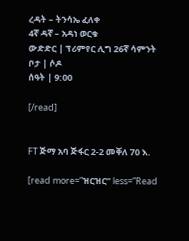ረዳት – ትንሳኤ ፈለቀ
4ኛ ዳኛ – አዳነ ወርቁ
ውድድር | ፕሪምየር ሊግ 26ኛ ሳምንት
ቦታ | ሶዶ
ሰዓት | 9:00

[/read]


FT ጅማ አባ ጅፋር 2-2 መቐለ 70 እ.

[read more=”ዝርዝር” less=”Read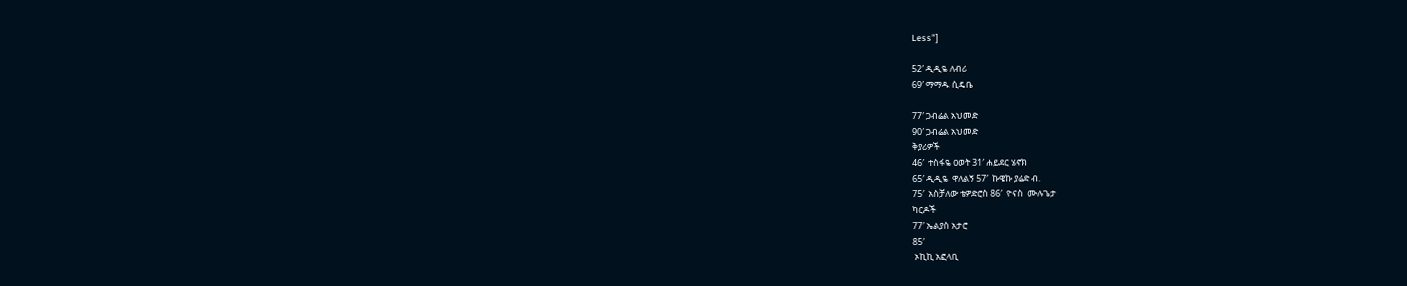Less”]

52′ ዲዲዬ ለብሪ
69′ ማማዱ ሲዴቤ

77′ ጋብሬል አህመድ
90′ ጋብሬል አህመድ
ቅያሪዎች
46′  ተስፋዬ ዐወት 31′ ሐይደር ሄኖክ
65′ ዲዲዬ  ዋለልኝ 57′  ኩዌኩ ያሬድ ብ.
75′  አስቻለው ቴዎድሮስ 86′  ዮናስ  ሙሉጌታ
ካርዶች
77′ ኤልያስ አታሮ
85′
 ኦኪኪ አፎላቢ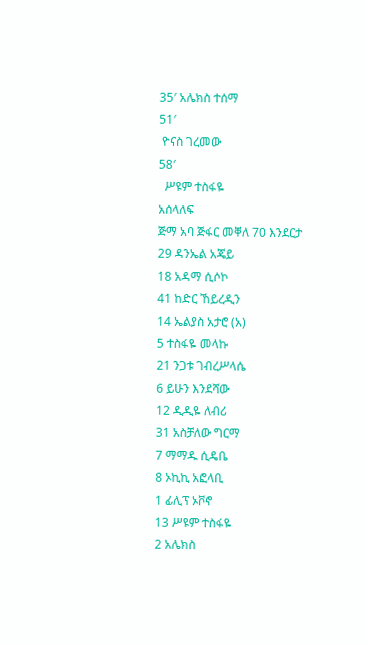35′ አሌክስ ተሰማ
51′
 ዮናስ ገረመው
58′
  ሥዩም ተስፋዬ
አሰላለፍ
ጅማ አባ ጅፋር መቐለ 70 እንደርታ
29 ዳንኤል አጄይ
18 አዳማ ሲሶኮ
41 ከድር ኸይረዲን
14 ኤልያስ አታሮ (አ)
5 ተስፋዬ መላኩ
21 ንጋቱ ገብረሥላሴ
6 ይሁን እንደሻው
12 ዲዲዬ ለብሪ
31 አስቻለው ግርማ
7 ማማዱ ሲዴቤ
8 ኦኪኪ አፎላቢ
1 ፊሊፕ ኦቮኖ
13 ሥዩም ተስፋዬ
2 አሌክስ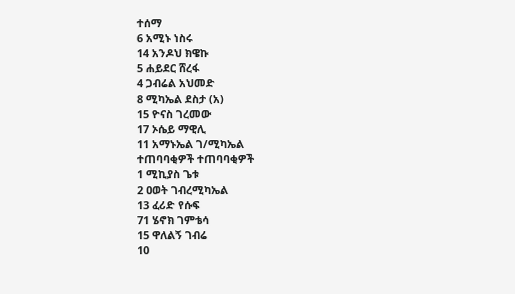ተሰማ
6 አሚኑ ነስሩ
14 አንዶህ ክዌኩ
5 ሐይደር ሸረፋ
4 ጋብሬል አህመድ
8 ሚካኤል ደስታ (አ)
15 ዮናስ ገረመው
17 ኦሴይ ማዊሊ
11 አማኑኤል ገ/ሚካኤል
ተጠባባቂዎች ተጠባባቂዎች
1 ሚኪያስ ጌቱ
2 ዐወት ገብረሚካኤል
13 ፈሪድ የሱፍ
71 ሄኖክ ገምቴሳ
15 ዋለልኝ ገብሬ
10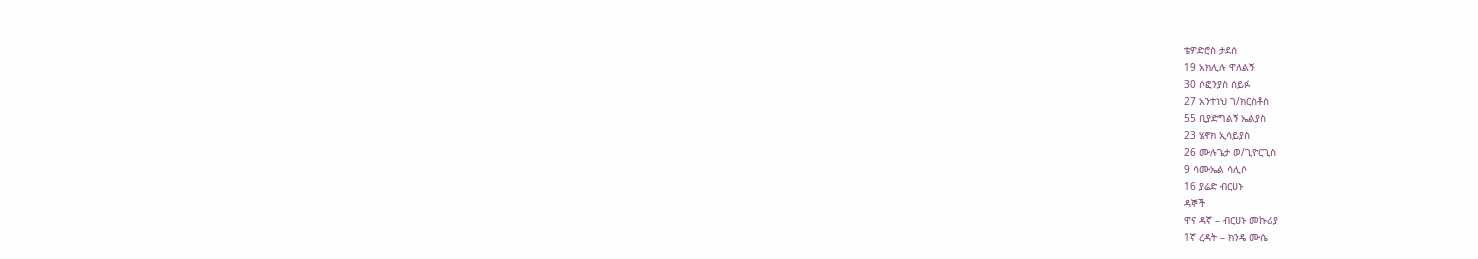ቴዎድሮስ ታደሰ
19 አክሊሉ ዋለልኝ
30 ሶፎንያስ ሰይፉ
27 አንተነህ ገ/ክርስቶስ
55 ቢያድግልኝ ኤልያስ
23 ሄኖክ ኢሳይያስ
26 ሙሉጌታ ወ/ጊዮርጊስ
9 ሳሙኤል ሳሊሶ
16 ያሬድ ብርሀኑ
ዳኞች
ዋና ዳኛ – ብርሀኑ መኩሪያ
1ኛ ረዳት – ክንዴ ሙሴ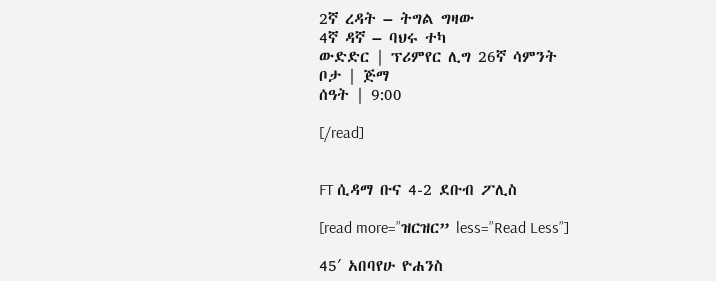2ኛ ረዳት – ትግል ግዛው
4ኛ ዳኛ – ባህሩ ተካ
ውድድር | ፕሪምየር ሊግ 26ኛ ሳምንት
ቦታ | ጅማ
ሰዓት | 9:00

[/read]


FT ሲዳማ ቡና 4-2 ደቡብ ፖሊስ

[read more=”ዝርዝር” less=”Read Less”]

45′ አበባየሁ ዮሐንስ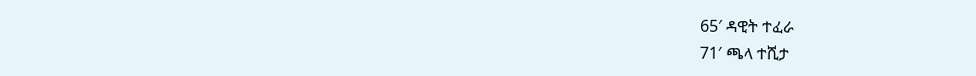65′ ዳዊት ተፈራ
71′ ጫላ ተሺታ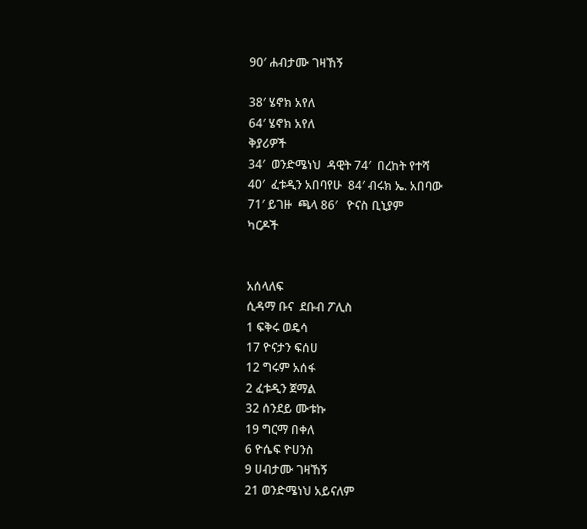90′ ሐብታሙ ገዛኸኝ

38′ ሄኖክ አየለ
64′ ሄኖክ አየለ
ቅያሪዎች
34′  ወንድሜነህ  ዳዊት 74′  በረከት የተሻ
40′  ፈቱዲን አበባየሁ  84′ ብሩክ ኤ. አበባው
71′ ይገዙ  ጫላ 86′   ዮናስ ቢኒያም
ካርዶች


አሰላለፍ
ሲዳማ ቡና  ደቡብ ፖሊስ
1 ፍቅሩ ወዴሳ
17 ዮናታን ፍሰሀ
12 ግሩም አሰፋ
2 ፈቱዲን ጀማል
32 ሰንደይ ሙቱኩ
19 ግርማ በቀለ
6 ዮሴፍ ዮሀንስ
9 ሀብታሙ ገዛኸኝ
21 ወንድሜነህ አይናለም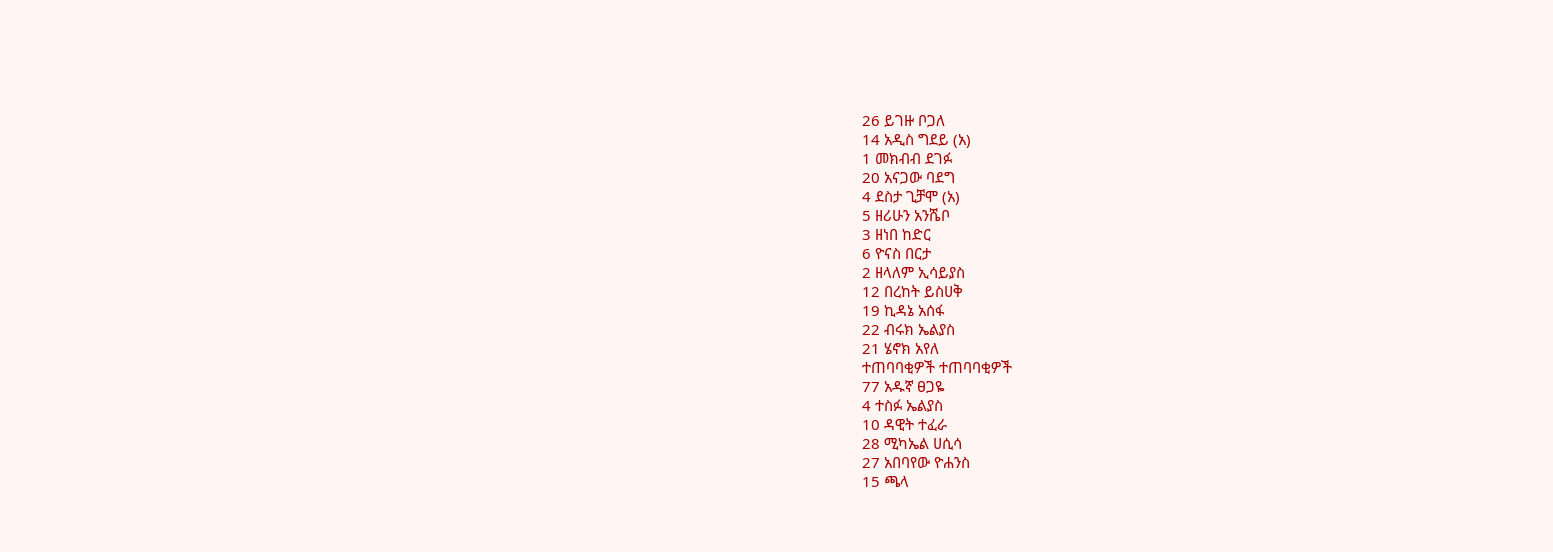26 ይገዙ ቦጋለ
14 አዲስ ግደይ (አ)
1 መክብብ ደገፉ
20 አናጋው ባደግ
4 ደስታ ጊቻሞ (አ)
5 ዘሪሁን አንሼቦ
3 ዘነበ ከድር
6 ዮናስ በርታ
2 ዘላለም ኢሳይያስ
12 በረከት ይስሀቅ
19 ኪዳኔ አሰፋ
22 ብሩክ ኤልያስ
21 ሄኖክ አየለ
ተጠባባቂዎች ተጠባባቂዎች
77 አዱኛ ፀጋዬ
4 ተስፉ ኤልያስ
10 ዳዊት ተፈራ
28 ሚካኤል ሀሲሳ
27 አበባየው ዮሐንስ
15 ጫላ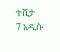ተሺታ
7 አዲሱ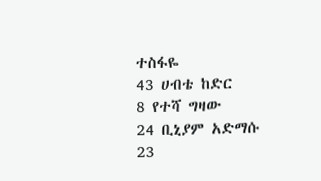ተስፋዬ
43 ሀብቴ ከድር
8 የተሻ ግዛው
24 ቢኒያም አድማሱ
23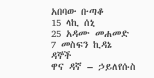አበባው ቡጣቆ
15 ላኪ ሰኒ
25 አዳሙ መሐመድ
7 መስፍን ኪዳኔ
ዳኞች
ዋና ዳኛ – ኃይለየሱስ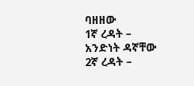ባዘዘው
1ኛ ረዳት – አንድነት ዳኛቸው
2ኛ ረዳት –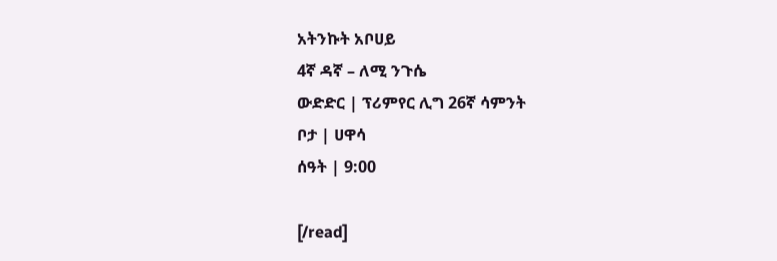አትንኩት አቦሀይ
4ኛ ዳኛ – ለሚ ንጉሴ
ውድድር | ፕሪምየር ሊግ 26ኛ ሳምንት
ቦታ | ሀዋሳ
ሰዓት | 9:00

[/read]